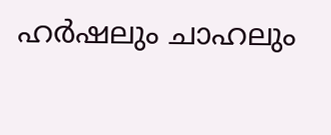ഹര്‍ഷലും ചാഹലും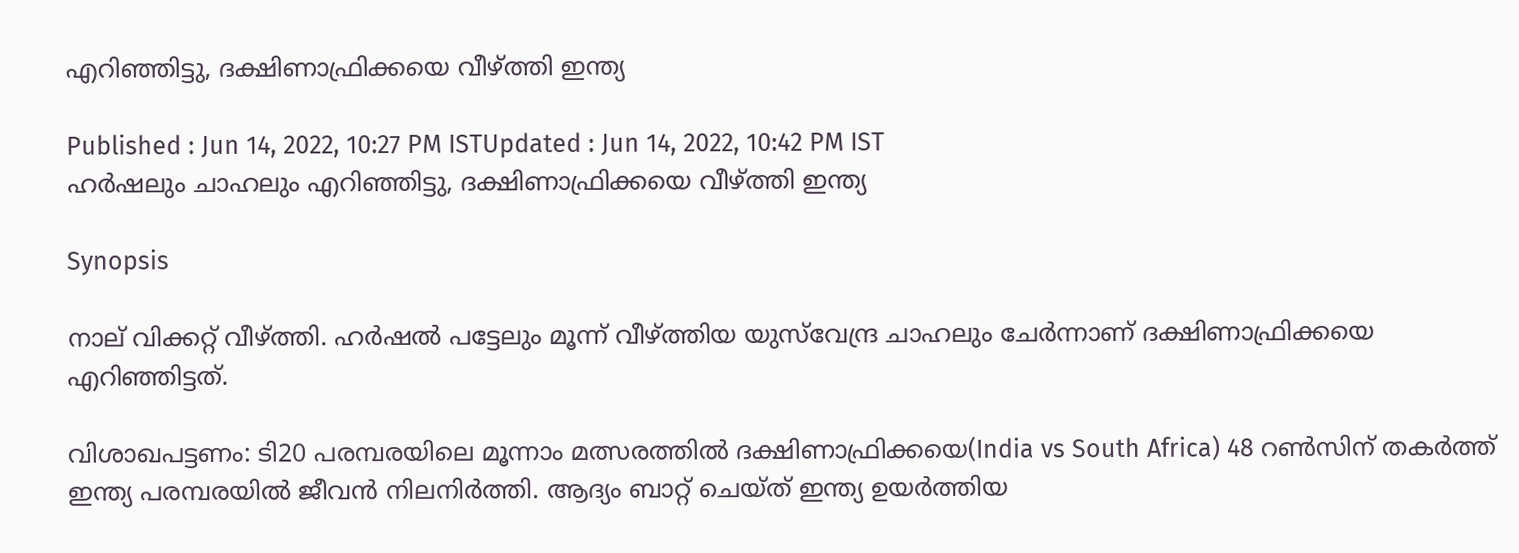എറിഞ്ഞിട്ടു, ദക്ഷിണാഫ്രിക്കയെ വീഴ്ത്തി ഇന്ത്യ

Published : Jun 14, 2022, 10:27 PM ISTUpdated : Jun 14, 2022, 10:42 PM IST
ഹര്‍ഷലും ചാഹലും എറിഞ്ഞിട്ടു, ദക്ഷിണാഫ്രിക്കയെ വീഴ്ത്തി ഇന്ത്യ

Synopsis

നാല് വിക്കറ്റ് വീഴ്ത്തി. ഹര്‍ഷല്‍ പട്ടേലും മൂന്ന് വീഴ്ത്തിയ യുസ്‌വേന്ദ്ര ചാഹലും ചേര്‍ന്നാണ് ദക്ഷിണാഫ്രിക്കയെ എറിഞ്ഞിട്ടത്.

വിശാഖപട്ടണം: ടി20 പരമ്പരയിലെ മൂന്നാം മത്സരത്തില്‍ ദക്ഷിണാഫ്രിക്കയെ(India vs South Africa) 48 റണ്‍സിന് തകര്‍ത്ത് ഇന്ത്യ പരമ്പരയില്‍ ജീവന്‍ നിലനിര്‍ത്തി. ആദ്യം ബാറ്റ് ചെയ്ത് ഇന്ത്യ ഉയര്‍ത്തിയ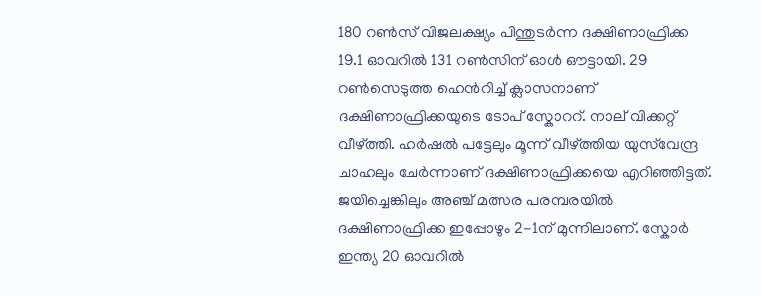180 റണ്‍സ് വിജലക്ഷ്യം പിന്തുടര്‍ന്ന ദക്ഷിണാഫ്രിക്ക 19.1 ഓവറില്‍ 131 റണ്‍സിന് ഓള്‍ ഔട്ടായി. 29 റണ്‍സെടുത്ത ഹെന്‍റിച്ച് ക്ലാസനാണ് ദക്ഷിണാഫ്രിക്കയുടെ ടോപ് സ്കോററ്‍. നാല് വിക്കറ്റ് വീഴ്ത്തി. ഹര്‍ഷല്‍ പട്ടേലും മൂന്ന് വീഴ്ത്തിയ യുസ്‌വേന്ദ്ര ചാഹലും ചേര്‍ന്നാണ് ദക്ഷിണാഫ്രിക്കയെ എറിഞ്ഞിട്ടത്. ജയിച്ചെങ്കിലും അഞ്ച് മത്സര പരമ്പരയില്‍ ദക്ഷിണാഫ്രിക്ക ഇപ്പോഴും 2-1ന് മുന്നിലാണ്. സ്കോര്‍ ഇന്ത്യ 20 ഓവറില്‍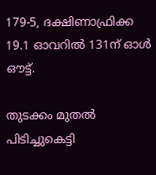179-5, ദക്ഷിണാഫ്രിക്ക 19.1 ഓവറില്‍ 131ന് ഓള്‍ ഔട്ട്.

തുടക്കം മുതല്‍ പിടിച്ചുകെട്ടി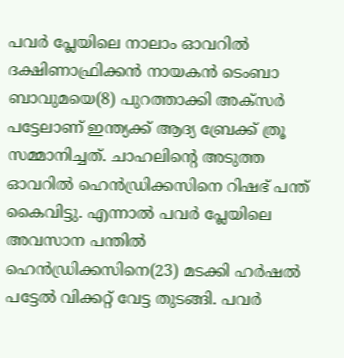പവര്‍ പ്ലേയിലെ നാലാം ഓവറില്‍ ദക്ഷിണാഫ്രിക്കന്‍ നായകന്‍ ടെംബാ ബാവുമയെ(8) പുറത്താക്കി അക്സര്‍ പട്ടേലാണ് ഇന്ത്യക്ക് ആദ്യ ബ്രേക്ക് ത്രൂ സമ്മാനിച്ചത്. ചാഹലിന്‍റെ അടുത്ത ഓവറില്‍ ഹെന്‍ഡ്രിക്കസിനെ റിഷഭ് പന്ത് കൈവിട്ടു. എന്നാല്‍ പവര്‍ പ്ലേയിലെ അവസാന പന്തില്‍ ഹെന്‍ഡ്രിക്കസിനെ(23) മടക്കി ഹര്‍ഷല്‍ പട്ടേല്‍ വിക്കറ്റ് വേട്ട തുടങ്ങി. പവര്‍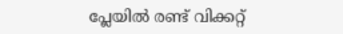പ്ലേയില്‍ രണ്ട് വിക്കറ്റ്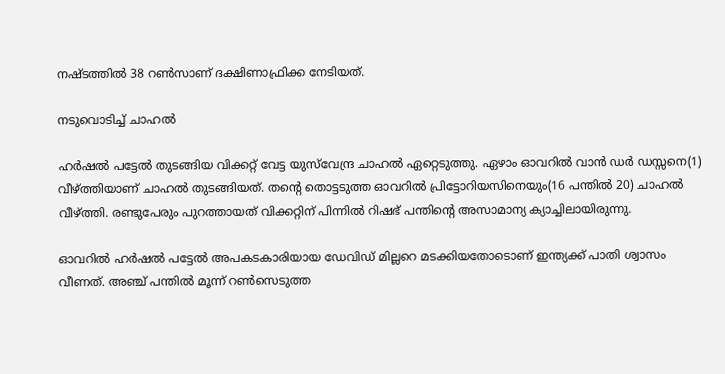നഷ്ടത്തില്‍ 38 റണ്‍സാണ് ദക്ഷിണാഫ്രിക്ക നേടിയത്.

നടുവൊടിച്ച് ചാഹല്‍

ഹര്‍ഷല്‍ പട്ടേല്‍ തുടങ്ങിയ വിക്കറ്റ് വേട്ട യുസ്‌വേന്ദ്ര ചാഹല്‍ ഏറ്റെടുത്തു. ഏഴാം ഓവറില്‍ വാന്‍ ഡര്‍ ഡസ്സനെ(1) വീഴ്ത്തിയാണ് ചാഹല്‍ തുടങ്ങിയത്. തന്‍റെ തൊട്ടടുത്ത ഓവറില്‍ പ്രിട്ടോറിയസിനെയും(16 പന്തില്‍ 20) ചാഹല്‍ വീഴ്ത്തി. രണ്ടുപേരും പുറത്തായത് വിക്കറ്റിന് പിന്നില്‍ റിഷഭ് പന്തിന്‍റെ അസാമാന്യ ക്യാച്ചിലായിരുന്നു.

ഓവറില്‍ ഹര്‍ഷല്‍ പട്ടേല്‍ അപകടകാരിയായ ഡേവിഡ് മില്ലറെ മടക്കിയതോടൊണ് ഇന്ത്യക്ക് പാതി ശ്വാസം വീണത്. അ‍ഞ്ച് പന്തില്‍ മൂന്ന് റണ്‍സെടുത്ത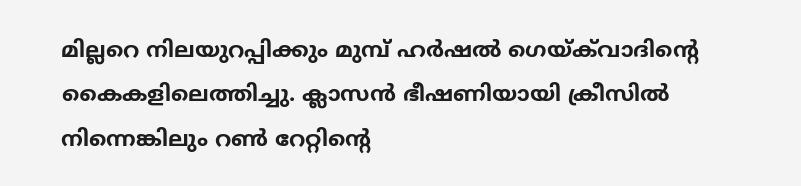മില്ലറെ നിലയുറപ്പിക്കും മുമ്പ് ഹര്‍ഷല്‍ ഗെയ്‌ക്‌വാദിന്‍റെ കൈകളിലെത്തിച്ചു. ക്ലാസന്‍ ഭീഷണിയായി ക്രീസില്‍ നിന്നെങ്കിലും റണ്‍ റേറ്റിന്‍റെ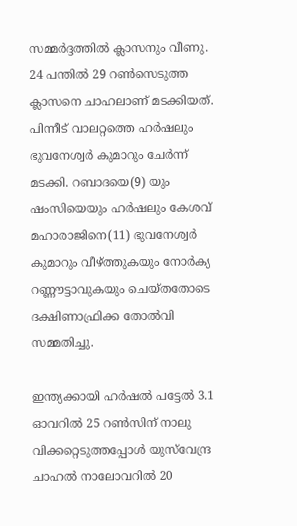സമ്മര്‍ദ്ദത്തില്‍ ക്ലാസനും വീണു. 24 പന്തില്‍ 29 റണ്‍സെടുത്ത ക്ലാസനെ ചാഹലാണ് മടക്കിയത്. പിന്നീട് വാലറ്റത്തെ ഹര്‍ഷലും ഭുവനേശ്വര്‍ കുമാറും ചേര്‍ന്ന് മടക്കി. റബാദയെ(9) യും ഷംസിയെയും ഹര്‍ഷലും കേശവ് മഹാരാജിനെ(11) ഭുവനേശ്വര്‍ കുമാറും വീഴ്ത്തുകയും നോര്‍ക്യ റണ്ണൗട്ടാവുകയും ചെയ്തതോടെ ദക്ഷിണാഫ്രിക്ക തോല്‍വി സമ്മതിച്ചു.

ഇന്ത്യക്കായി ഹര്‍ഷല്‍ പട്ടേല്‍ 3.1 ഓവറില്‍ 25 റണ്‍സിന് നാലു വിക്കറ്റെടുത്തപ്പോള്‍ യുസ്‌വേന്ദ്ര ചാഹല്‍ നാലോവറില്‍ 20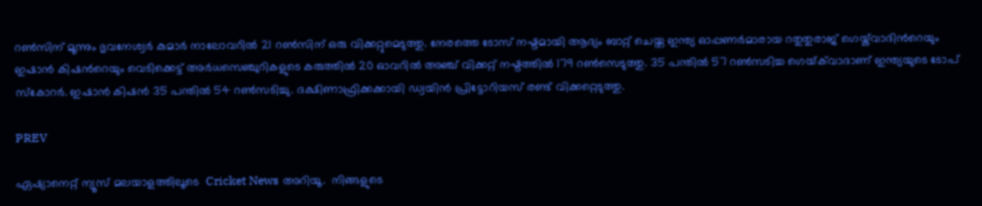റണ്‍സിന് മൂന്നും ഭുവനേശ്വര്‍ കുമാര്‍ നാലോവറില്‍ 21 റണ്‍സിന് ഒരു വിക്കറ്റുമെടുത്തു. നേരത്തെ ടോസ് നഷ്ടമായി ആദ്യം ബാറ്റ് ചെയ്ത ഇന്ത്യ ഓപ്പണര്‍മാരായ റതുതുരാജ് ഗെയ്ക്‌വാദിന്‍റെയും ഇഷാന്‍ കിഷന്‍റെയും വെടിക്കെട്ട് അര്‍ധസെഞ്ചുറികളുടെ കരുത്തില്‍ 20 ഓവറില്‍ അഞ്ച് വിക്കറ്റ് നഷ്ടത്തില്‍ 179 റണ്‍സെടുത്തു. 35 പന്തില്‍ 57 റണ്‍സടിച്ച ഗെയ്‌ക്‌വാദാണ് ഇന്ത്യയുടെ ടോപ് സ്കോറര്‍. ഇഷാന്‍ കിഷന്‍ 35 പന്തില്‍ 54 റണ്‍സടിച്ചു. ദക്ഷിണാഫ്രിക്കക്കായി ഡ്വയിന്‍ പ്രിട്ടോറിയസ് രണ്ട് വിക്കറ്റെടുത്തു.

PREV

ഏഷ്യാനെറ്റ് ന്യൂസ് മലയാളത്തിലൂടെ  Cricket News അറിയൂ.  നിങ്ങളുടെ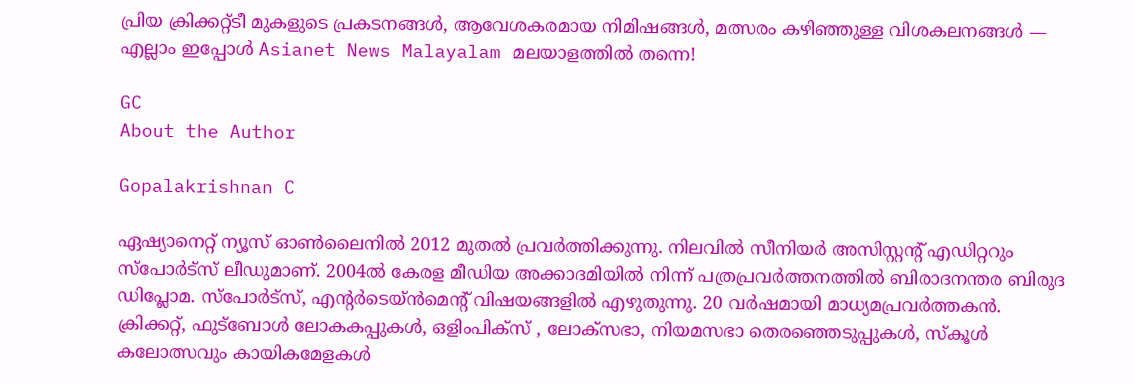പ്രിയ ക്രിക്കറ്റ്ടീ മുകളുടെ പ്രകടനങ്ങൾ, ആവേശകരമായ നിമിഷങ്ങൾ, മത്സരം കഴിഞ്ഞുള്ള വിശകലനങ്ങൾ — എല്ലാം ഇപ്പോൾ Asianet News Malayalam മലയാളത്തിൽ തന്നെ!

GC
About the Author

Gopalakrishnan C

ഏഷ്യാനെറ്റ് ന്യൂസ് ഓണ്‍ലൈനില്‍ 2012 മുതല്‍ പ്രവര്‍ത്തിക്കുന്നു. നിലവില്‍ സീനിയര്‍ അസിസ്റ്റന്‍റ് എഡിറ്ററും സ്പോർട്സ് ലീഡുമാണ്. 2004ൽ കേരള മീഡിയ അക്കാദമിയില്‍ നിന്ന് പത്രപ്രവര്‍ത്തനത്തില്‍ ബിരാദനന്തര ബിരുദ ഡിപ്ലോമ. സ്പോര്‍ട്സ്, എന്‍റര്‍ടെയ്ൻമെന്‍റ് വിഷയങ്ങളില്‍ എഴുതുന്നു. 20 വര്‍ഷമായി മാധ്യമപ്രവര്‍ത്തകൻ. ക്രിക്കറ്റ്, ഫുട്ബോള്‍ ലോകകപ്പുകൾ, ഒളിംപിക്സ് , ലോക്സഭാ, നിയമസഭാ തെരഞ്ഞെടുപ്പുകള്‍, സ്കൂള്‍ കലോത്സവും കായികമേളകള്‍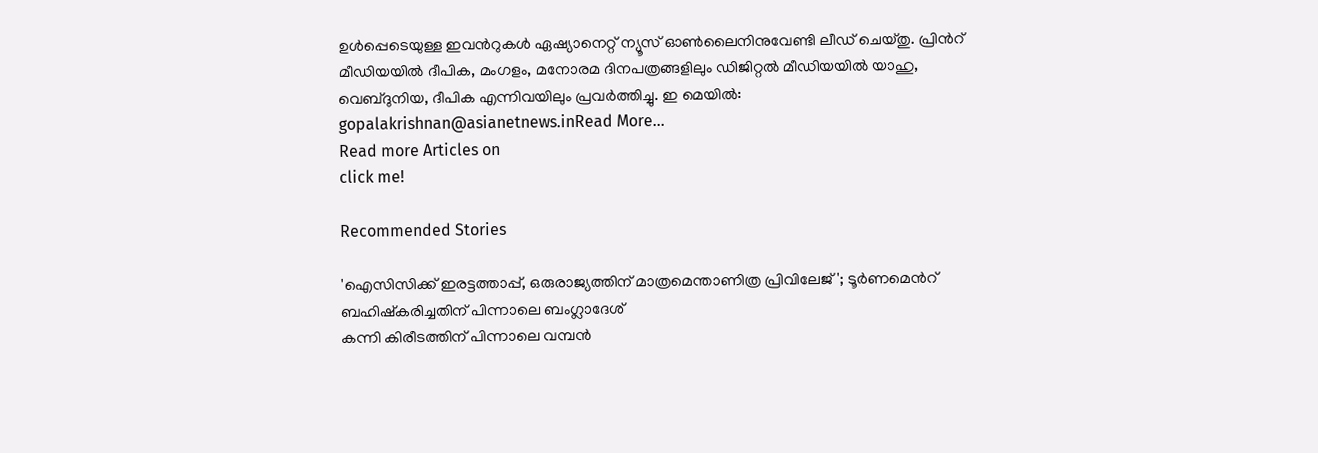ഉള്‍പ്പെടെയുള്ള ഇവന്‍റുകള്‍ ഏഷ്യാനെറ്റ് ന്യൂസ് ഓണ്‍ലൈനിനുവേണ്ടി ലീഡ് ചെയ്തു. പ്രിന്‍റ് മീഡിയയില്‍ ദീപിക, മംഗളം, മനോരമ ദിനപത്രങ്ങളിലും ഡിജിറ്റൽ മീഡിയയില്‍ യാഹു, വെബ്ദുനിയ, ദീപിക എന്നിവയിലും പ്രവര്‍ത്തിച്ചു. ഇ മെയില്‍: gopalakrishnan@asianetnews.inRead More...
Read more Articles on
click me!

Recommended Stories

'ഐസിസിക്ക് ഇരട്ടത്താപ്പ്, ഒരുരാജ്യത്തിന് മാത്രമെന്താണിത്ര പ്രിവിലേജ്'; ടൂര്‍ണമെന്‍റ് ബഹിഷ്കരിച്ചതിന് പിന്നാലെ ബംഗ്ലാദേശ്
കന്നി കിരീടത്തിന് പിന്നാലെ വമ്പൻ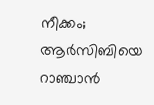നീക്കം; ആർസിബിയെ റാഞ്ചാൻ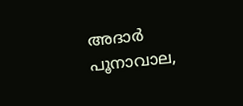അദാർ പൂനാവാല,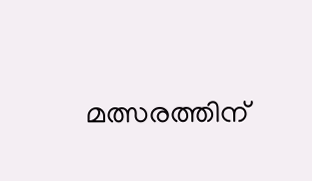മത്സരത്തിന്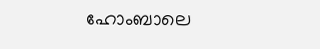ഹോംബാലെ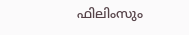ഫിലിംസും